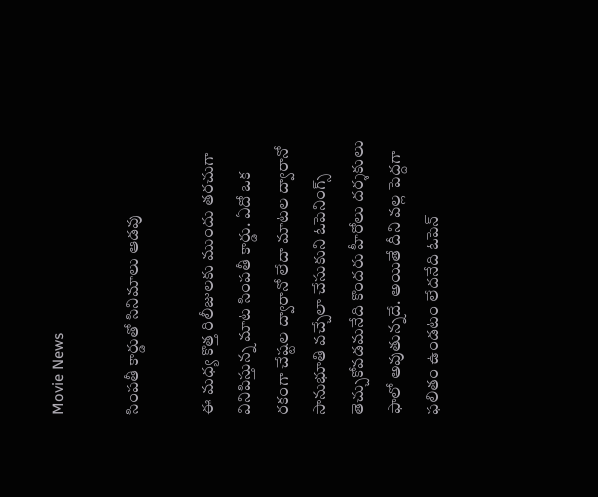Movie News

సింపతీ కార్డుతో సినిమాలు ఆడవు

ఈ మధ్య కొత్త రిలీజులకు ముందు తరచుగా వినిపిస్తున్న మాట సింపతీ కార్డు. ఏదో ఒక రకంగా చేష్టల ద్వారానో లేదా మాటల ద్వారానో సానుభూతి వచ్చేలా చేసుకుని ఓపెనింగ్స్ తెచ్చుకోవడమనేది కొందరు హీరోలు దర్శకులు ఫాలో అవుతున్నదే. అయితే దీని వల్ల పెద్దగా ఫలితం ఉండటం లేదనేది ఓపెన్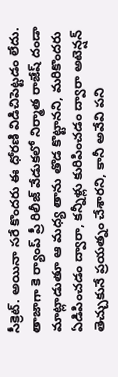సీక్రెట్. అయినా సరే కొందరు ఈ ధోరణి విడిచిపెట్టడం లేదు. తాజాగా కె ర్యాంప్ ప్రీ రిలీజ్ వేడుకలో నిర్మాత రాజేష్ దండా మాట్లాడుతూ ఆ మధ్య తాను తొడ కొట్టానని, మరికొందరు ఏడిపించడం ద్వారా, కన్నీళ్లు కురిపించడం ద్వారా అటెన్షన్ తెచ్చుకునే ప్రయత్నం చేశారని, కానీ అవేవి పని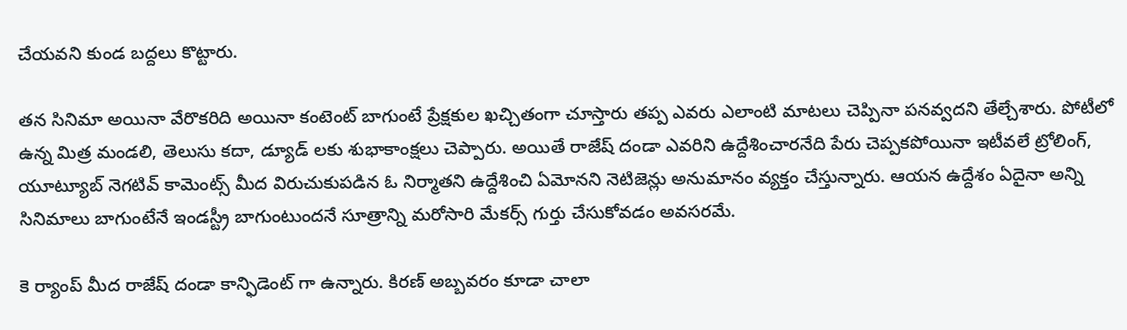చేయవని కుండ బద్దలు కొట్టారు.

తన సినిమా అయినా వేరొకరిది అయినా కంటెంట్ బాగుంటే ప్రేక్షకుల ఖచ్చితంగా చూస్తారు తప్ప ఎవరు ఎలాంటి మాటలు చెప్పినా పనవ్వదని తేల్చేశారు. పోటీలో ఉన్న మిత్ర మండలి, తెలుసు కదా, డ్యూడ్ లకు శుభాకాంక్షలు చెప్పారు. అయితే రాజేష్ దండా ఎవరిని ఉద్దేశించారనేది పేరు చెప్పకపోయినా ఇటీవలే ట్రోలింగ్, యూట్యూబ్ నెగటివ్ కామెంట్స్ మీద విరుచుకుపడిన ఓ నిర్మాతని ఉద్దేశించి ఏమోనని నెటిజెన్లు అనుమానం వ్యక్తం చేస్తున్నారు. ఆయన ఉద్దేశం ఏదైనా అన్ని సినిమాలు బాగుంటేనే ఇండస్ట్రీ బాగుంటుందనే సూత్రాన్ని మరోసారి మేకర్స్ గుర్తు చేసుకోవడం అవసరమే.

కె ర్యాంప్ మీద రాజేష్ దండా కాన్ఫిడెంట్ గా ఉన్నారు. కిరణ్ అబ్బవరం కూడా చాలా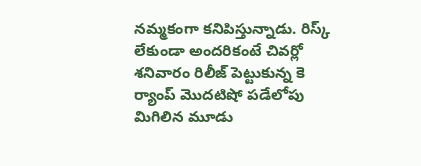నమ్మకంగా కనిపిస్తున్నాడు. రిస్క్ లేకుండా అందరికంటే చివర్లో శనివారం రిలీజ్ పెట్టుకున్న కె ర్యాంప్ మొదటిషో పడేలోపు మిగిలిన మూడు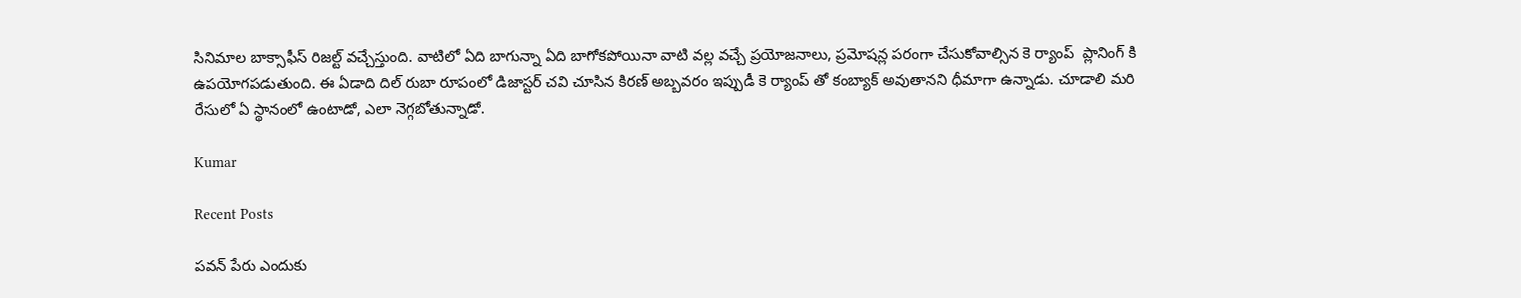సినిమాల బాక్సాఫీస్ రిజల్ట్ వచ్చేస్తుంది. వాటిలో ఏది బాగున్నా ఏది బాగోకపోయినా వాటి వల్ల వచ్చే ప్రయోజనాలు, ప్రమోషన్ల పరంగా చేసుకోవాల్సిన కె ర్యాంప్  ప్లానింగ్ కి ఉపయోగపడుతుంది. ఈ ఏడాది దిల్ రుబా రూపంలో డిజాస్టర్ చవి చూసిన కిరణ్ అబ్బవరం ఇప్పుడీ కె ర్యాంప్ తో కంబ్యాక్ అవుతానని ధీమాగా ఉన్నాడు. చూడాలి మరి రేసులో ఏ స్థానంలో ఉంటాడో, ఎలా నెగ్గబోతున్నాడో.

Kumar

Recent Posts

పవన్ పేరు ఎందుకు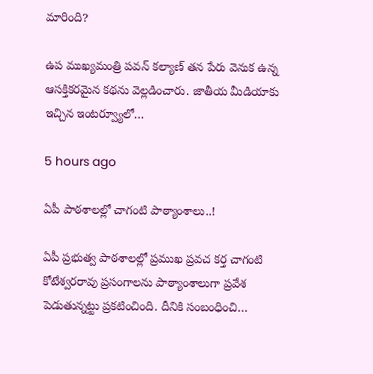మారింది?

ఉప ముఖ్యమంత్రి పవన్ కల్యాణ్ తన పేరు వెనుక ఉన్న ఆసక్తికరమైన కథను వెల్లడించారు. జాతీయ మీడియాకు ఇచ్చిన ఇంటర్వ్యూలో…

5 hours ago

ఏపీ పాఠ‌శాల‌ల్లో చాగంటి పాఠ్యాంశాలు..!

ఏపీ ప్ర‌భుత్వ పాఠ‌శాల‌ల్లో ప్ర‌ముఖ ప్ర‌వ‌చ క‌ర్త చాగంటి కోటేశ్వ‌ర‌రావు ప్ర‌సంగాల‌ను పాఠ్యాంశాలుగా ప్ర‌వేశ పెడుతున్నట్టు ప్ర‌క‌టించింది. దీనికి సంబంధించి…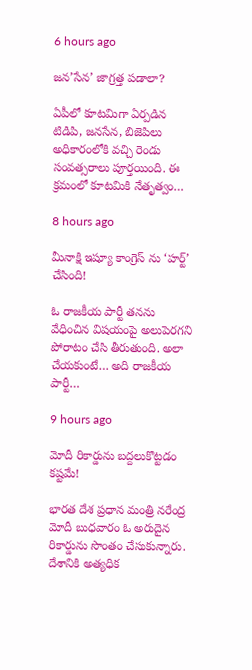6 hours ago

జ‌న‌’సేన’ జాగ్ర‌త్త ప‌డాలా?

ఏపీలో కూటమిగా ఏర్పడిన టిడిపి, జనసేన, బిజెపిలు అధికారంలోకి వచ్చి రెండు సంవత్సరాలు పూర్తయింది. ఈ క్రమంలో కూటమికి నేతృత్వం…

8 hours ago

మీనాక్షి ఇష్యూ కాంగ్రెస్ ను ‘హర్ట్’ చేసింది!

ఓ రాజకీయ పార్టీ తనను వేధించిన విషయంపై అలుపెరగని పోరాటం చేసి తీరుతుంది. అలా చేయకుంటే… అది రాజకీయ పార్టీ…

9 hours ago

మోదీ రికార్డును బద్దలుకొట్టడం కష్టమే!

భారత దేశ ప్రధాన మంత్రి నరేంద్ర మోదీ బుధవారం ఓ అరుదైన రికార్డును సొంతం చేసుకున్నారు. దేశానికి అత్యధిక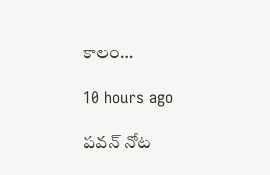కాలం…

10 hours ago

పవన్ నోట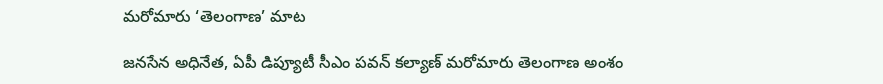మరోమారు ‘తెలంగాణ’ మాట

జనసేన అధినేత, ఏపీ డిప్యూటీ సీఎం పవన్ కల్యాణ్ మరోమారు తెలంగాణ అంశం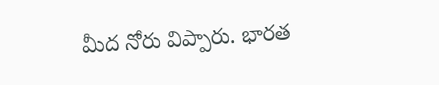మీద నోరు విప్పారు. భారత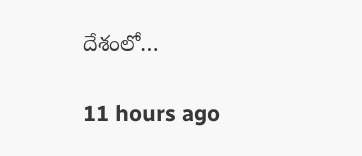దేశంలో…

11 hours ago